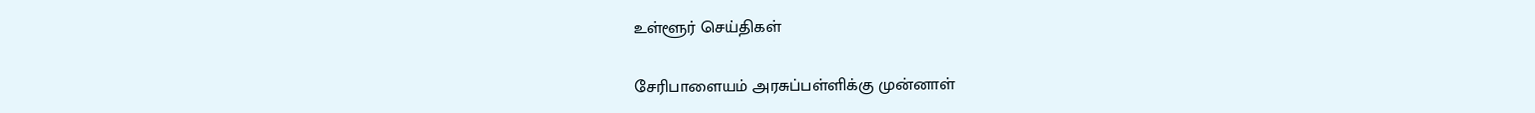உள்ளூர் செய்திகள்

சேரிபாளையம் அரசுப்பள்ளிக்கு முன்னாள்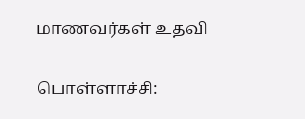மாணவர்கள் உதவி

பொள்ளாச்சி: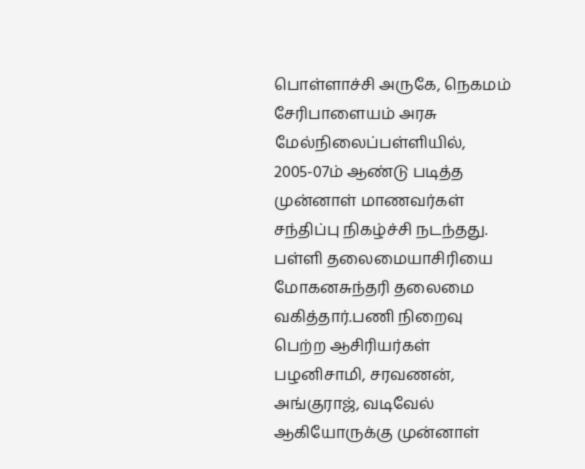பொள்ளாச்சி அருகே, நெகமம் சேரிபாளையம் அரசு மேல்நிலைப்பள்ளியில், 2005-07ம் ஆண்டு படித்த முன்னாள் மாணவர்கள் சந்திப்பு நிகழ்ச்சி நடந்தது. பள்ளி தலைமையாசிரியை மோகனசுந்தரி தலைமை வகித்தார்.பணி நிறைவு பெற்ற ஆசிரியர்கள் பழனிசாமி, சரவணன், அங்குராஜ், வடிவேல் ஆகியோருக்கு முன்னாள்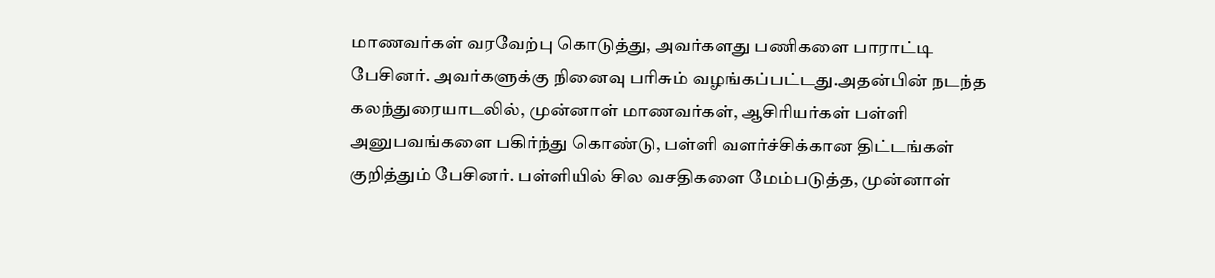மாணவர்கள் வரவேற்பு கொடுத்து, அவர்களது பணிகளை பாராட்டி பேசினர். அவர்களுக்கு நினைவு பரிசும் வழங்கப்பட்டது.அதன்பின் நடந்த கலந்துரையாடலில், முன்னாள் மாணவர்கள், ஆசிரியர்கள் பள்ளி அனுபவங்களை பகிர்ந்து கொண்டு, பள்ளி வளர்ச்சிக்கான திட்டங்கள் குறித்தும் பேசினர். பள்ளியில் சில வசதிகளை மேம்படுத்த, முன்னாள்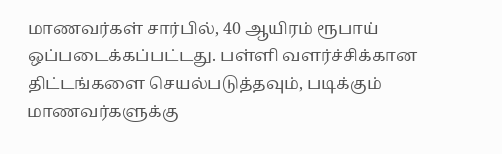மாணவர்கள் சார்பில், 40 ஆயிரம் ரூபாய் ஒப்படைக்கப்பட்டது. பள்ளி வளர்ச்சிக்கான திட்டங்களை செயல்படுத்தவும், படிக்கும் மாணவர்களுக்கு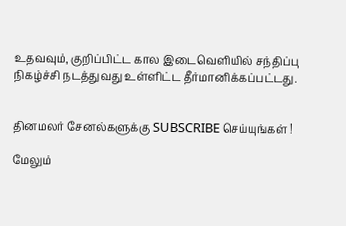உதவவும், குறிப்பிட்ட கால இடைவெளியில் சந்திப்பு நிகழ்ச்சி நடத்துவது உள்ளிட்ட தீர்மானிக்கப்பட்டது.


தினமலர் சேனல்களுக்கு SUBSCRIBE செய்யுங்கள் !

மேலும்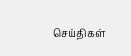செய்திகள்